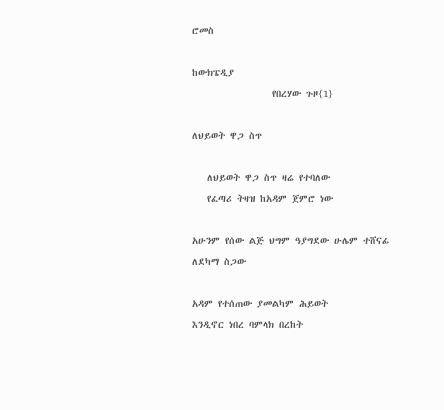ሮመስ

ከውክፔዲያ
                የበረሃው ጉዞ{1}

ለህይወት ዋጋ ስጥ

   ለህይወት ዋጋ ስጥ ዛሬ የተባለው
   የፈጣሪ ትዛዝ ከአዳም ጀምሮ ነው

አሁንም የሰው ልጅ ህግም ዓያግደው ሁሌም ተሸናፊ ለደካማ ስጋው

አዳም የተሰጠው ያመልካም ሕይወት
እንዲኖር ነበረ ባምላክ በረከት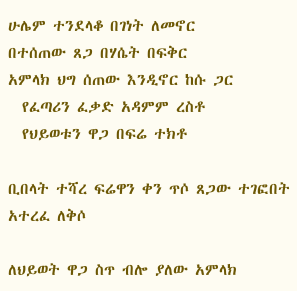ሁሌም ተንደላቆ በገነት ለመኖር
በተሰጠው ጸጋ በሃሴት በፍቅር
አምላክ ህግ ሰጠው እንዲኖር ከሱ ጋር
  የፈጣሪን ፈቃድ አዳምም ረስቶ
  የህይወቱን ዋጋ በፍሬ ተክቶ

ቢበላት ተሻረ ፍሬዋን ቀን ጥሶ ጸጋው ተገፎበት አተረፈ ለቅሶ

ለህይወት ዋጋ ስጥ ብሎ ያለው አምላክ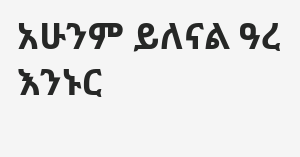አሁንም ይለናል ዓረ እንኑር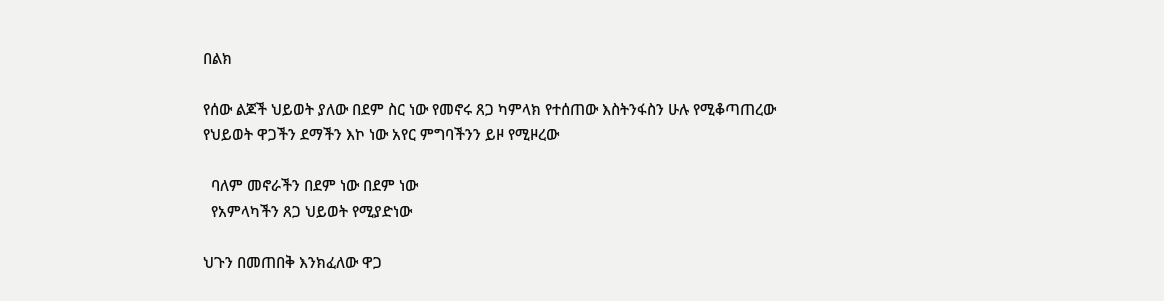በልክ

የሰው ልጆች ህይወት ያለው በደም ስር ነው የመኖሩ ጸጋ ካምላክ የተሰጠው እስትንፋስን ሁሉ የሚቆጣጠረው የህይወት ዋጋችን ደማችን እኮ ነው አየር ምግባችንን ይዞ የሚዞረው

  ባለም መኖራችን በደም ነው በደም ነው
  የአምላካችን ጸጋ ህይወት የሚያድነው

ህጉን በመጠበቅ እንክፈለው ዋጋ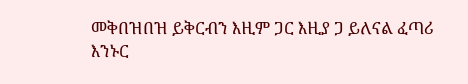መቅበዝበዝ ይቅርብን እዚም ጋር እዚያ ጋ ይለናል ፈጣሪ እንኑር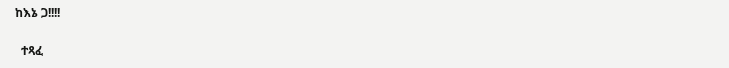ከእኔ ጋ!!!!

  ተጻፈ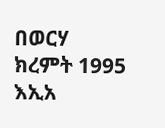በወርሃ ክረምት 1995 እኢአ